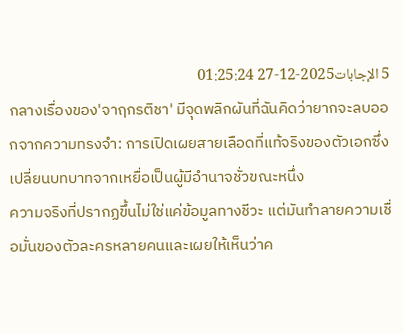5 الإجابات2025-12-27 01:25:24
กลางเรื่องของ'จาฤกรติชา' มีจุดพลิกผันที่ฉันคิดว่ายากจะลบออกจากความทรงจำ: การเปิดเผยสายเลือดที่แท้จริงของตัวเอกซึ่งเปลี่ยนบทบาทจากเหยื่อเป็นผู้มีอำนาจชั่วขณะหนึ่ง
ความจริงที่ปรากฏขึ้นไม่ใช่แค่ข้อมูลทางชีวะ แต่มันทำลายความเชื่อมั่นของตัวละครหลายคนและเผยให้เห็นว่าค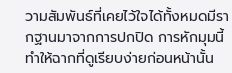วามสัมพันธ์ที่เคยไว้ใจได้ทั้งหมดมีรากฐานมาจากการปกปิด การหักมุมนี้ทำให้ฉากที่ดูเรียบง่ายก่อนหน้านั้น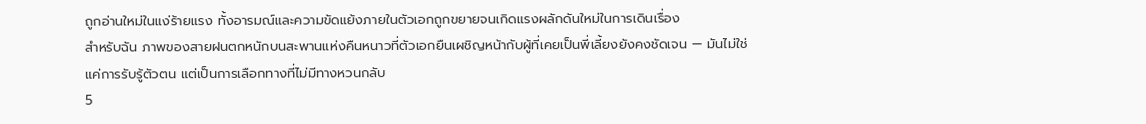ถูกอ่านใหม่ในแง่ร้ายแรง ทั้งอารมณ์และความขัดแย้งภายในตัวเอกถูกขยายจนเกิดแรงผลักดันใหม่ในการเดินเรื่อง
สำหรับฉัน ภาพของสายฝนตกหนักบนสะพานแห่งคืนหนาวที่ตัวเอกยืนเผชิญหน้ากับผู้ที่เคยเป็นพี่เลี้ยงยังคงชัดเจน — มันไม่ใช่แค่การรับรู้ตัวตน แต่เป็นการเลือกทางที่ไม่มีทางหวนกลับ
5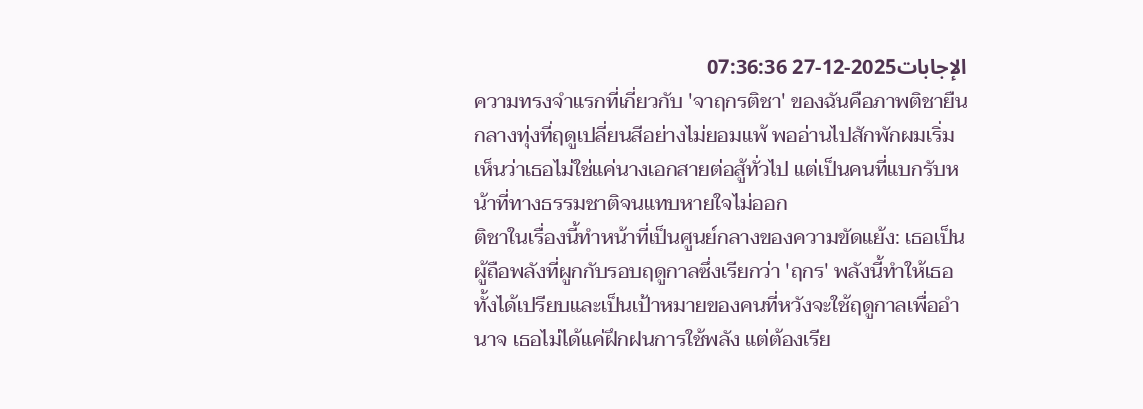الإجابات2025-12-27 07:36:36
ความทรงจำแรกที่เกี่ยวกับ 'จาฤกรติชา' ของฉันคือภาพติชายืนกลางทุ่งที่ฤดูเปลี่ยนสีอย่างไม่ยอมแพ้ พออ่านไปสักพักผมเริ่มเห็นว่าเธอไม่ใช่แค่นางเอกสายต่อสู้ทั่วไป แต่เป็นคนที่แบกรับหน้าที่ทางธรรมชาติจนแทบหายใจไม่ออก
ติชาในเรื่องนี้ทำหน้าที่เป็นศูนย์กลางของความขัดแย้ง: เธอเป็นผู้ถือพลังที่ผูกกับรอบฤดูกาลซึ่งเรียกว่า 'ฤกร' พลังนี้ทำให้เธอทั้งได้เปรียบและเป็นเป้าหมายของคนที่หวังจะใช้ฤดูกาลเพื่ออำนาจ เธอไม่ได้แค่ฝึกฝนการใช้พลัง แต่ต้องเรีย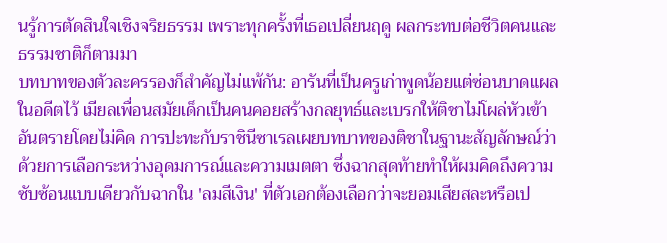นรู้การตัดสินใจเชิงจริยธรรม เพราะทุกครั้งที่เธอเปลี่ยนฤดู ผลกระทบต่อชีวิตคนและธรรมชาติก็ตามมา
บทบาทของตัวละครรองก็สำคัญไม่แพ้กัน: อารันที่เป็นครูเก่าพูดน้อยแต่ซ่อนบาดแผลในอดีตไว้ เมียลเพื่อนสมัยเด็กเป็นคนคอยสร้างกลยุทธ์และเบรกให้ติชาไม่โผล่หัวเข้าอันตรายโดยไม่คิด การปะทะกับราชินีซาเรลเผยบทบาทของติชาในฐานะสัญลักษณ์ว่าด้วยการเลือกระหว่างอุดมการณ์และความเมตตา ซึ่งฉากสุดท้ายทำให้ผมคิดถึงความซับซ้อนแบบเดียวกับฉากใน 'ลมสีเงิน' ที่ตัวเอกต้องเลือกว่าจะยอมเสียสละหรือเป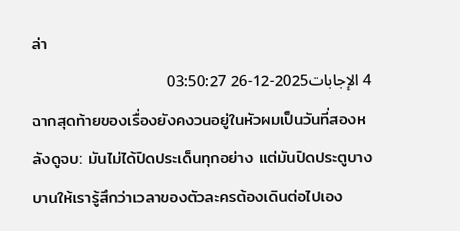ล่า
4 الإجابات2025-12-26 03:50:27
ฉากสุดท้ายของเรื่องยังคงวนอยู่ในหัวผมเป็นวันที่สองหลังดูจบ: มันไม่ได้ปิดประเด็นทุกอย่าง แต่มันปิดประตูบางบานให้เรารู้สึกว่าเวลาของตัวละครต้องเดินต่อไปเอง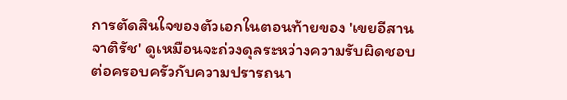การตัดสินใจของตัวเอกในตอนท้ายของ 'เขยอีสาน จาติรัช' ดูเหมือนจะถ่วงดุลระหว่างความรับผิดชอบต่อครอบครัวกับความปรารถนา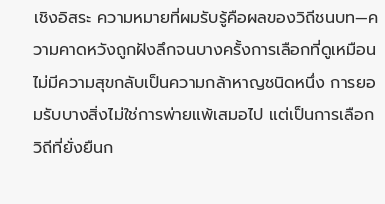เชิงอิสระ ความหมายที่ผมรับรู้คือผลของวิถีชนบท—ความคาดหวังถูกฝังลึกจนบางครั้งการเลือกที่ดูเหมือนไม่มีความสุขกลับเป็นความกล้าหาญชนิดหนึ่ง การยอมรับบางสิ่งไม่ใช่การพ่ายแพ้เสมอไป แต่เป็นการเลือกวิถีที่ยั่งยืนก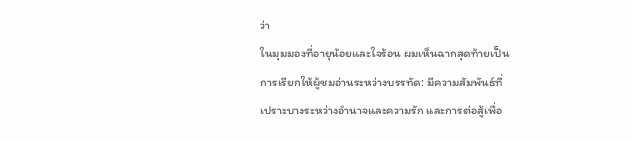ว่า
ในมุมมองที่อายุน้อยและใจร้อน ผมเห็นฉากสุดท้ายเป็นการเรียกให้ผู้ชมอ่านระหว่างบรรทัด: มีความสัมพันธ์ที่เปราะบางระหว่างอำนาจและความรัก และการต่อสู้เพื่อ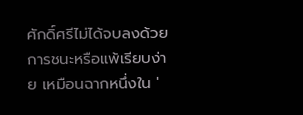ศักดิ์ศรีไม่ได้จบลงด้วยการชนะหรือแพ้เรียบง่าย เหมือนฉากหนึ่งใน '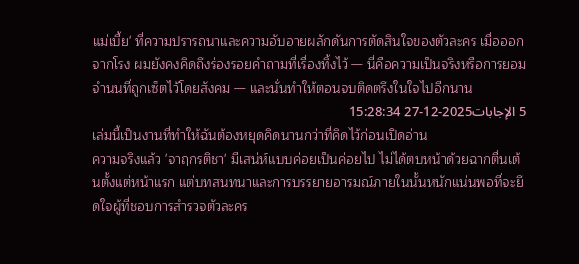แม่เบี้ย' ที่ความปรารถนาและความอับอายผลักดันการตัดสินใจของตัวละคร เมื่อออกจากโรง ผมยังคงคิดถึงร่องรอยคำถามที่เรื่องทิ้งไว้ — นี่คือความเป็นจริงหรือการยอมจำนนที่ถูกเซ็ตไว้โดยสังคม — และนั่นทำให้ตอนจบติดตรึงในใจไปอีกนาน
5 الإجابات2025-12-27 15:28:34
เล่มนี้เป็นงานที่ทำให้ฉันต้องหยุดคิดนานกว่าที่คิดไว้ก่อนเปิดอ่าน
ความจริงแล้ว 'จาฤกรติชา' มีเสน่ห์แบบค่อยเป็นค่อยไป ไม่ได้ตบหน้าด้วยฉากตื่นเต้นตั้งแต่หน้าแรก แต่บทสนทนาและการบรรยายอารมณ์ภายในนั้นหนักแน่นพอที่จะยึดใจผู้ที่ชอบการสำรวจตัวละคร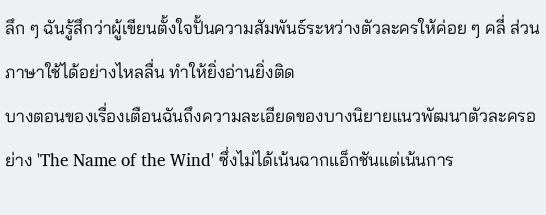ลึก ๆ ฉันรู้สึกว่าผู้เขียนตั้งใจปั้นความสัมพันธ์ระหว่างตัวละครให้ค่อย ๆ คลี่ ส่วนภาษาใช้ได้อย่างไหลลื่น ทำให้ยิ่งอ่านยิ่งติด
บางตอนของเรื่องเตือนฉันถึงความละเอียดของบางนิยายแนวพัฒนาตัวละครอย่าง 'The Name of the Wind' ซึ่งไม่ได้เน้นฉากแอ็กชันแต่เน้นการ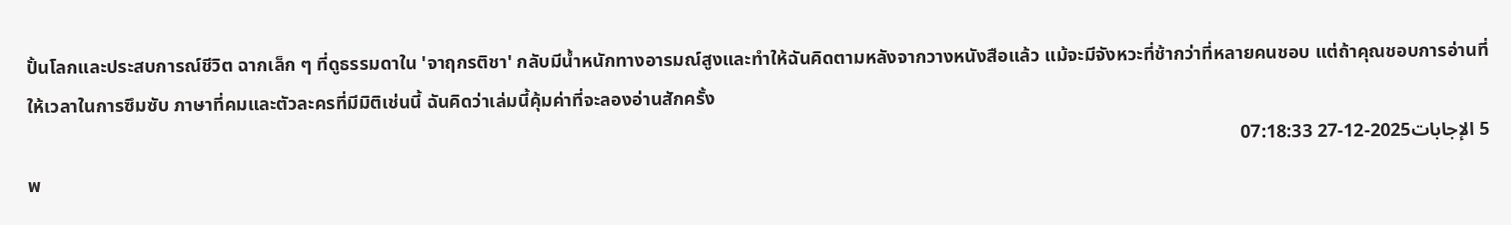ปั้นโลกและประสบการณ์ชีวิต ฉากเล็ก ๆ ที่ดูธรรมดาใน 'จาฤกรติชา' กลับมีน้ำหนักทางอารมณ์สูงและทำให้ฉันคิดตามหลังจากวางหนังสือแล้ว แม้จะมีจังหวะที่ช้ากว่าที่หลายคนชอบ แต่ถ้าคุณชอบการอ่านที่ให้เวลาในการซึมซับ ภาษาที่คมและตัวละครที่มีมิติเช่นนี้ ฉันคิดว่าเล่มนี้คุ้มค่าที่จะลองอ่านสักครั้ง
5 الإجابات2025-12-27 07:18:33
พ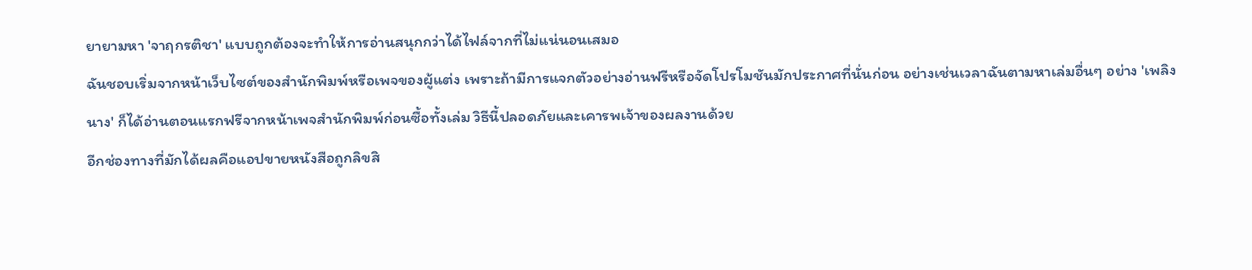ยายามหา 'จาฤกรติชา' แบบถูกต้องจะทำให้การอ่านสนุกกว่าได้ไฟล์จากที่ไม่แน่นอนเสมอ
ฉันชอบเริ่มจากหน้าเว็บไซต์ของสำนักพิมพ์หรือเพจของผู้แต่ง เพราะถ้ามีการแจกตัวอย่างอ่านฟรีหรือจัดโปรโมชันมักประกาศที่นั่นก่อน อย่างเช่นเวลาฉันตามหาเล่มอื่นๆ อย่าง 'เพลิงนาง' ก็ได้อ่านตอนแรกฟรีจากหน้าเพจสำนักพิมพ์ก่อนซื้อทั้งเล่ม วิธีนี้ปลอดภัยและเคารพเจ้าของผลงานด้วย
อีกช่องทางที่มักได้ผลคือแอปขายหนังสือถูกลิขสิ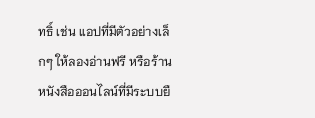ทธิ์ เช่น แอปที่มีตัวอย่างเล็กๆ ให้ลองอ่านฟรี หรือร้านหนังสือออนไลน์ที่มีระบบยื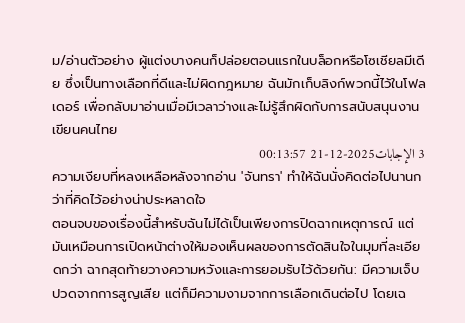ม/อ่านตัวอย่าง ผู้แต่งบางคนก็ปล่อยตอนแรกในบล็อกหรือโซเชียลมีเดีย ซึ่งเป็นทางเลือกที่ดีและไม่ผิดกฎหมาย ฉันมักเก็บลิงก์พวกนี้ไว้ในโฟลเดอร์ เพื่อกลับมาอ่านเมื่อมีเวลาว่างและไม่รู้สึกผิดกับการสนับสนุนงานเขียนคนไทย
3 الإجابات2025-12-21 00:13:57
ความเงียบที่หลงเหลือหลังจากอ่าน 'จันทรา' ทำให้ฉันนั่งคิดต่อไปนานกว่าที่คิดไว้อย่างน่าประหลาดใจ
ตอนจบของเรื่องนี้สำหรับฉันไม่ได้เป็นเพียงการปิดฉากเหตุการณ์ แต่มันเหมือนการเปิดหน้าต่างให้มองเห็นผลของการตัดสินใจในมุมที่ละเอียดกว่า ฉากสุดท้ายวางความหวังและการยอมรับไว้ด้วยกัน: มีความเจ็บปวดจากการสูญเสีย แต่ก็มีความงามจากการเลือกเดินต่อไป โดยเฉ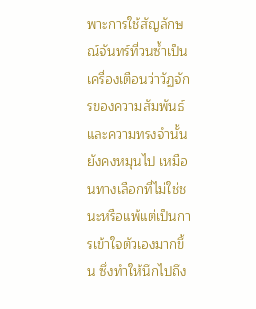พาะการใช้สัญลักษณ์จันทร์ที่วนซ้ำเป็นเครื่องเตือนว่าวัฏจักรของความสัมพันธ์และความทรงจำนั้นยังคงหมุนไป เหมือนทางเลือกที่ไม่ใช่ชนะหรือแพ้แต่เป็นการเข้าใจตัวเองมากขึ้น ซึ่งทำให้นึกไปถึง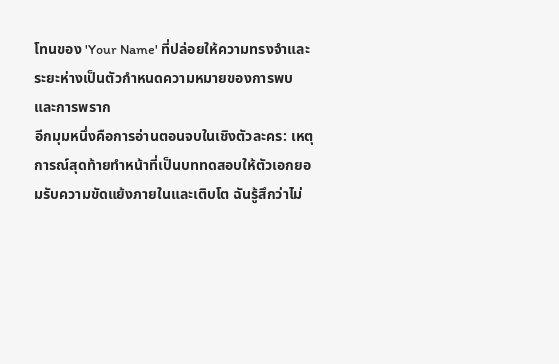โทนของ 'Your Name' ที่ปล่อยให้ความทรงจำและระยะห่างเป็นตัวกำหนดความหมายของการพบและการพราก
อีกมุมหนึ่งคือการอ่านตอนจบในเชิงตัวละคร: เหตุการณ์สุดท้ายทำหน้าที่เป็นบททดสอบให้ตัวเอกยอมรับความขัดแย้งภายในและเติบโต ฉันรู้สึกว่าไม่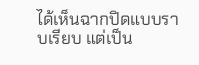ได้เห็นฉากปิดแบบราบเรียบ แต่เป็น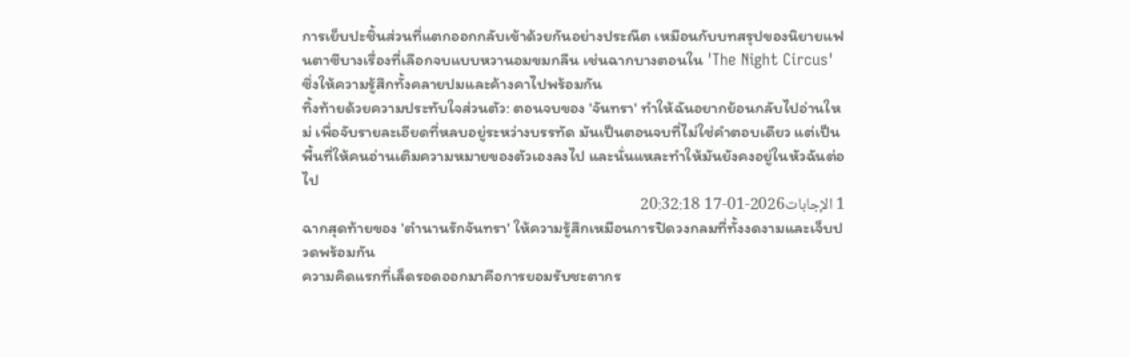การเย็บปะชิ้นส่วนที่แตกออกกลับเข้าด้วยกันอย่างประณีต เหมือนกับบทสรุปของนิยายแฟนตาซีบางเรื่องที่เลือกจบแบบหวานอมขมกลืน เช่นฉากบางตอนใน 'The Night Circus' ซึ่งให้ความรู้สึกทั้งคลายปมและค้างคาไปพร้อมกัน
ทิ้งท้ายด้วยความประทับใจส่วนตัว: ตอนจบของ 'จันทรา' ทำให้ฉันอยากย้อนกลับไปอ่านใหม่ เพื่อจับรายละเอียดที่หลบอยู่ระหว่างบรรทัด มันเป็นตอนจบที่ไม่ใช่คำตอบเดียว แต่เป็นพื้นที่ให้คนอ่านเติมความหมายของตัวเองลงไป และนั่นแหละทำให้มันยังคงอยู่ในหัวฉันต่อไป
1 الإجابات2026-01-17 20:32:18
ฉากสุดท้ายของ 'ตำนานรักจันทรา' ให้ความรู้สึกเหมือนการปิดวงกลมที่ทั้งงดงามและเจ็บปวดพร้อมกัน
ความคิดแรกที่เล็ดรอดออกมาคือการยอมรับชะตากร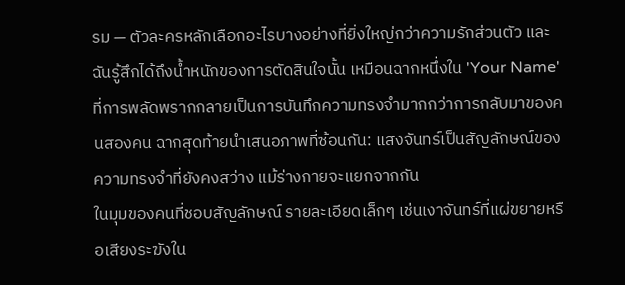รม — ตัวละครหลักเลือกอะไรบางอย่างที่ยิ่งใหญ่กว่าความรักส่วนตัว และฉันรู้สึกได้ถึงน้ำหนักของการตัดสินใจนั้น เหมือนฉากหนึ่งใน 'Your Name' ที่การพลัดพรากกลายเป็นการบันทึกความทรงจำมากกว่าการกลับมาของคนสองคน ฉากสุดท้ายนำเสนอภาพที่ซ้อนกัน: แสงจันทร์เป็นสัญลักษณ์ของความทรงจำที่ยังคงสว่าง แม้ร่างกายจะแยกจากกัน
ในมุมของคนที่ชอบสัญลักษณ์ รายละเอียดเล็กๆ เช่นเงาจันทร์ที่แผ่ขยายหรือเสียงระฆังใน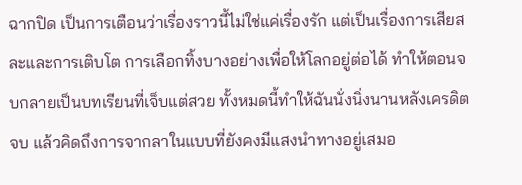ฉากปิด เป็นการเตือนว่าเรื่องราวนี้ไม่ใช่แค่เรื่องรัก แต่เป็นเรื่องการเสียสละและการเติบโต การเลือกทิ้งบางอย่างเพื่อให้โลกอยู่ต่อได้ ทำให้ตอนจบกลายเป็นบทเรียนที่เจ็บแต่สวย ทั้งหมดนี้ทำให้ฉันนั่งนิ่งนานหลังเครดิตจบ แล้วคิดถึงการจากลาในแบบที่ยังคงมีแสงนำทางอยู่เสมอ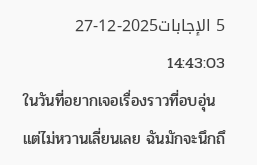5 الإجابات2025-12-27 14:43:03
ในวันที่อยากเจอเรื่องราวที่อบอุ่นแต่ไม่หวานเลี่ยนเลย ฉันมักจะนึกถึ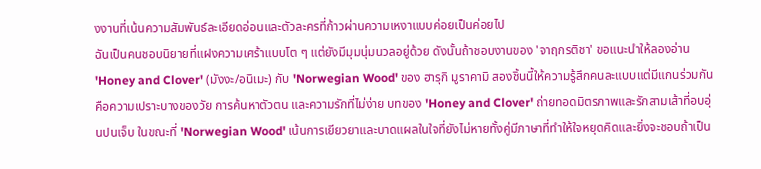งงานที่เน้นความสัมพันธ์ละเอียดอ่อนและตัวละครที่ก้าวผ่านความเหงาแบบค่อยเป็นค่อยไป
ฉันเป็นคนชอบนิยายที่แฝงความเศร้าแบบโต ๆ แต่ยังมีมุมนุ่มนวลอยู่ด้วย ดังนั้นถ้าชอบงานของ 'จาฤกรติชา' ขอแนะนำให้ลองอ่าน 'Honey and Clover' (มังงะ/อนิเมะ) กับ 'Norwegian Wood' ของ ฮารุกิ มูราคามิ สองชิ้นนี้ให้ความรู้สึกคนละแบบแต่มีแกนร่วมกันคือความเปราะบางของวัย การค้นหาตัวตน และความรักที่ไม่ง่าย บทของ 'Honey and Clover' ถ่ายทอดมิตรภาพและรักสามเส้าที่อบอุ่นปนเจ็บ ในขณะที่ 'Norwegian Wood' เน้นการเยียวยาและบาดแผลในใจที่ยังไม่หายทั้งคู่มีภาษาที่ทำให้ใจหยุดคิดและยิ่งจะชอบถ้าเป็น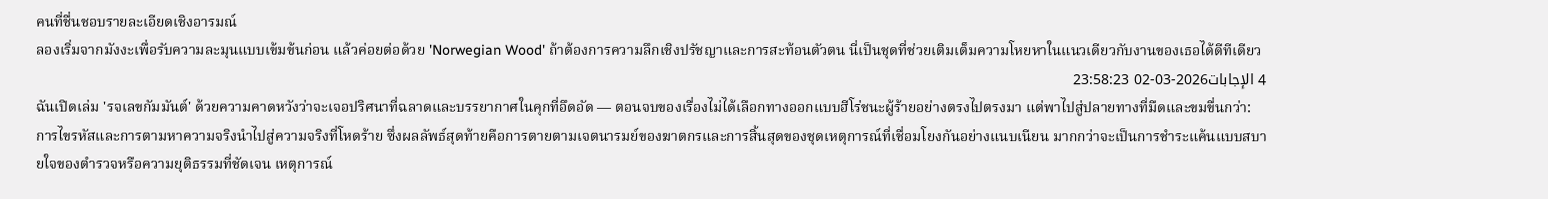คนที่ชื่นชอบรายละเอียดเชิงอารมณ์
ลองเริ่มจากมังงะเพื่อรับความละมุนแบบเข้มข้นก่อน แล้วค่อยต่อด้วย 'Norwegian Wood' ถ้าต้องการความลึกเชิงปรัชญาและการสะท้อนตัวตน นี่เป็นชุดที่ช่วยเติมเต็มความโหยหาในแนวเดียวกับงานของเธอได้ดีทีเดียว
4 الإجابات2026-03-02 23:58:23
ฉันเปิดเล่ม 'รจเลขกัมมันต์' ด้วยความคาดหวังว่าจะเจอปริศนาที่ฉลาดและบรรยากาศในคุกที่อึดอัด — ตอนจบของเรื่องไม่ได้เลือกทางออกแบบฮีโร่ชนะผู้ร้ายอย่างตรงไปตรงมา แต่พาไปสู่ปลายทางที่มืดและขมขื่นกว่า: การไขรหัสและการตามหาความจริงนำไปสู่ความจริงที่โหดร้าย ซึ่งผลลัพธ์สุดท้ายคือการตายตามเจตนารมย์ของฆาตกรและการสิ้นสุดของชุดเหตุการณ์ที่เชื่อมโยงกันอย่างแนบเนียน มากกว่าจะเป็นการชำระแค้นแบบสบายใจของตำรวจหรือความยุติธรรมที่ชัดเจน เหตุการณ์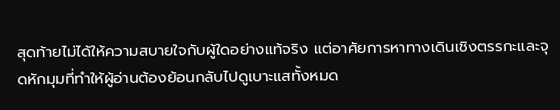สุดท้ายไม่ได้ให้ความสบายใจกับผู้ใดอย่างแท้จริง แต่อาศัยการหาทางเดินเชิงตรรกะและจุดหักมุมที่ทำให้ผู้อ่านต้องย้อนกลับไปดูเบาะแสทั้งหมด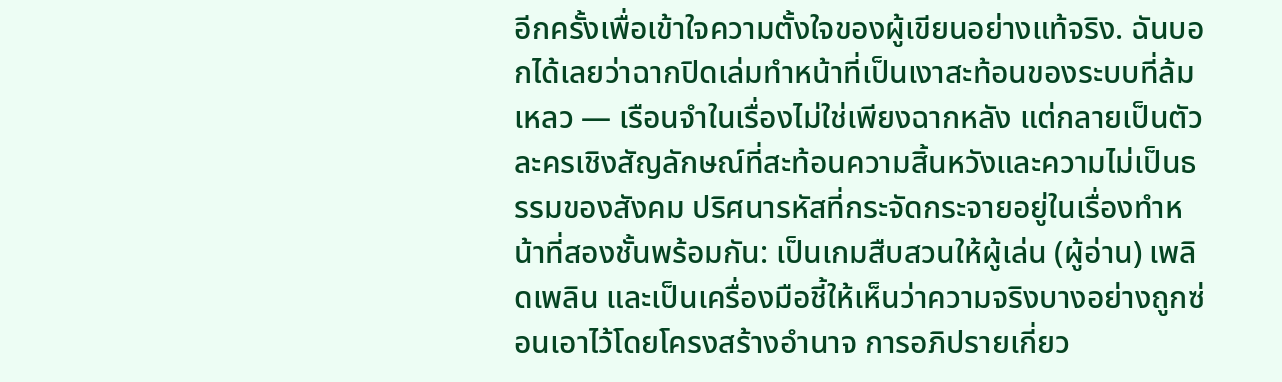อีกครั้งเพื่อเข้าใจความตั้งใจของผู้เขียนอย่างแท้จริง. ฉันบอกได้เลยว่าฉากปิดเล่มทำหน้าที่เป็นเงาสะท้อนของระบบที่ล้มเหลว — เรือนจำในเรื่องไม่ใช่เพียงฉากหลัง แต่กลายเป็นตัวละครเชิงสัญลักษณ์ที่สะท้อนความสิ้นหวังและความไม่เป็นธรรมของสังคม ปริศนารหัสที่กระจัดกระจายอยู่ในเรื่องทำหน้าที่สองชั้นพร้อมกัน: เป็นเกมสืบสวนให้ผู้เล่น (ผู้อ่าน) เพลิดเพลิน และเป็นเครื่องมือชี้ให้เห็นว่าความจริงบางอย่างถูกซ่อนเอาไว้โดยโครงสร้างอำนาจ การอภิปรายเกี่ยว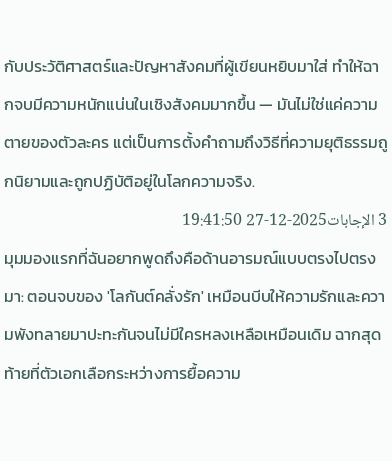กับประวัติศาสตร์และปัญหาสังคมที่ผู้เขียนหยิบมาใส่ ทำให้ฉากจบมีความหนักแน่นในเชิงสังคมมากขึ้น — มันไม่ใช่แค่ความตายของตัวละคร แต่เป็นการตั้งคำถามถึงวิธีที่ความยุติธรรมถูกนิยามและถูกปฏิบัติอยู่ในโลกความจริง.
3 الإجابات2025-12-27 19:41:50
มุมมองแรกที่ฉันอยากพูดถึงคือด้านอารมณ์แบบตรงไปตรงมา: ตอนจบของ 'โลกันต์คลั่งรัก' เหมือนบีบให้ความรักและความพังทลายมาปะทะกันจนไม่มีใครหลงเหลือเหมือนเดิม ฉากสุดท้ายที่ตัวเอกเลือกระหว่างการยื้อความ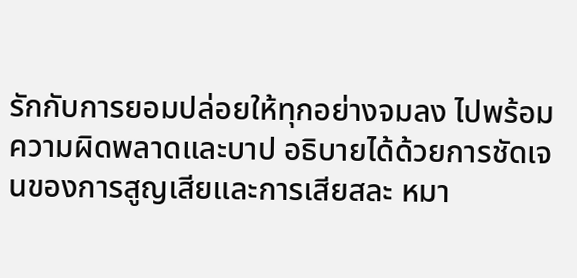รักกับการยอมปล่อยให้ทุกอย่างจมลง ไปพร้อมความผิดพลาดและบาป อธิบายได้ด้วยการชัดเจนของการสูญเสียและการเสียสละ หมา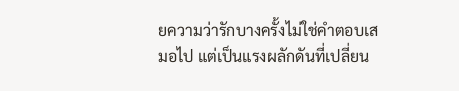ยความว่ารักบางครั้งไม่ใช่คำตอบเสมอไป แต่เป็นแรงผลักดันที่เปลี่ยน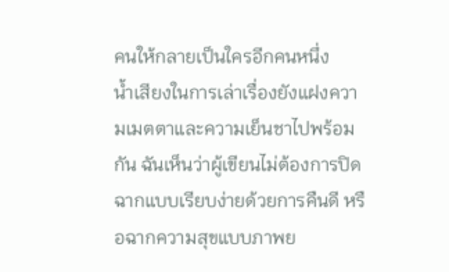คนให้กลายเป็นใครอีกคนหนึ่ง
น้ำเสียงในการเล่าเรื่องยังแฝงความเมตตาและความเย็นชาไปพร้อมกัน ฉันเห็นว่าผู้เขียนไม่ต้องการปิดฉากแบบเรียบง่ายด้วยการคืนดี หรือฉากความสุขแบบภาพย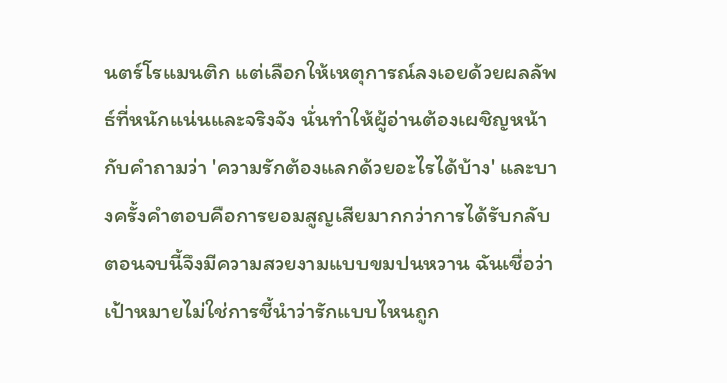นตร์โรแมนติก แต่เลือกให้เหตุการณ์ลงเอยด้วยผลลัพธ์ที่หนักแน่นและจริงจัง นั่นทำให้ผู้อ่านต้องเผชิญหน้ากับคำถามว่า 'ความรักต้องแลกด้วยอะไรได้บ้าง' และบางครั้งคำตอบคือการยอมสูญเสียมากกว่าการได้รับกลับ
ตอนจบนี้จึงมีความสวยงามแบบขมปนหวาน ฉันเชื่อว่าเป้าหมายไม่ใช่การชี้นำว่ารักแบบไหนถูก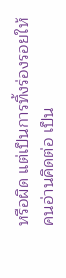หรือผิด แต่เป็นการทิ้งร่องรอยให้คนอ่านคิดต่อ เป็น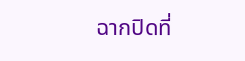ฉากปิดที่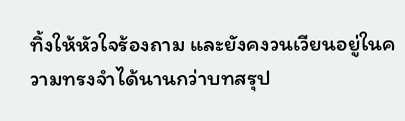ทิ้งให้หัวใจร้องถาม และยังคงวนเวียนอยู่ในความทรงจำได้นานกว่าบทสรุป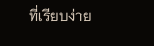ที่เรียบง่าย